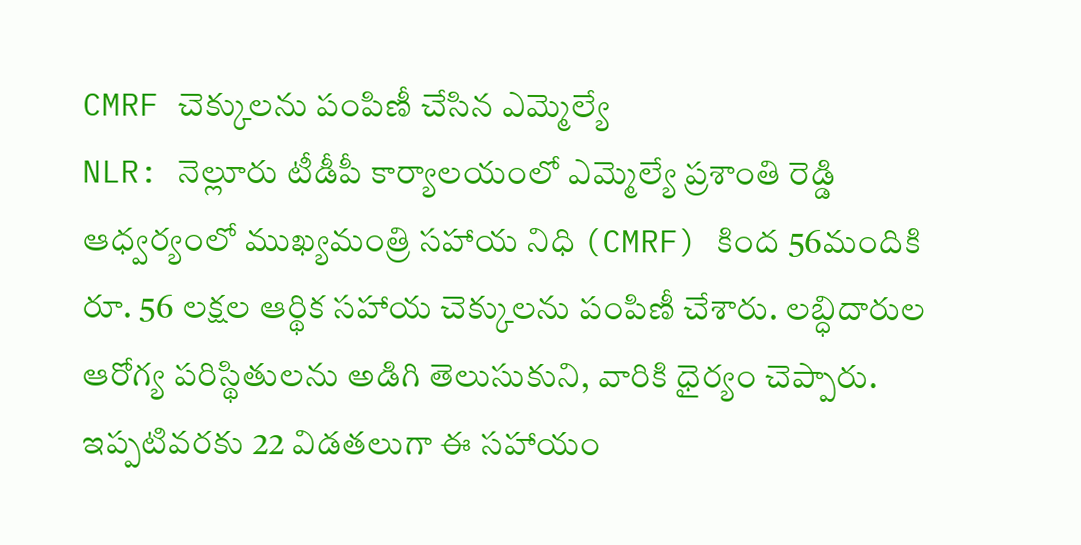CMRF చెక్కులను పంపిణీ చేసిన ఎమ్మెల్యే
NLR: నెల్లూరు టీడీపీ కార్యాలయంలో ఎమ్మెల్యే ప్రశాంతి రెడ్డి ఆధ్వర్యంలో ముఖ్యమంత్రి సహాయ నిధి (CMRF) కింద 56మందికి రూ. 56 లక్షల ఆర్థిక సహాయ చెక్కులను పంపిణీ చేశారు. లబ్ధిదారుల ఆరోగ్య పరిస్థితులను అడిగి తెలుసుకుని, వారికి ధైర్యం చెప్పారు. ఇప్పటివరకు 22 విడతలుగా ఈ సహాయం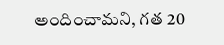అందించామని, గత 20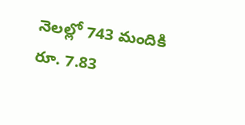నెలల్లో 743 మందికి రూ. 7.83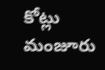కోట్లు మంజూరు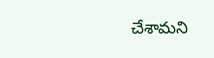చేశామని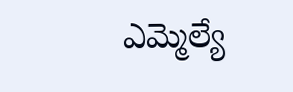ఎమ్మెల్యే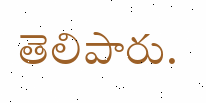తెలిపారు.